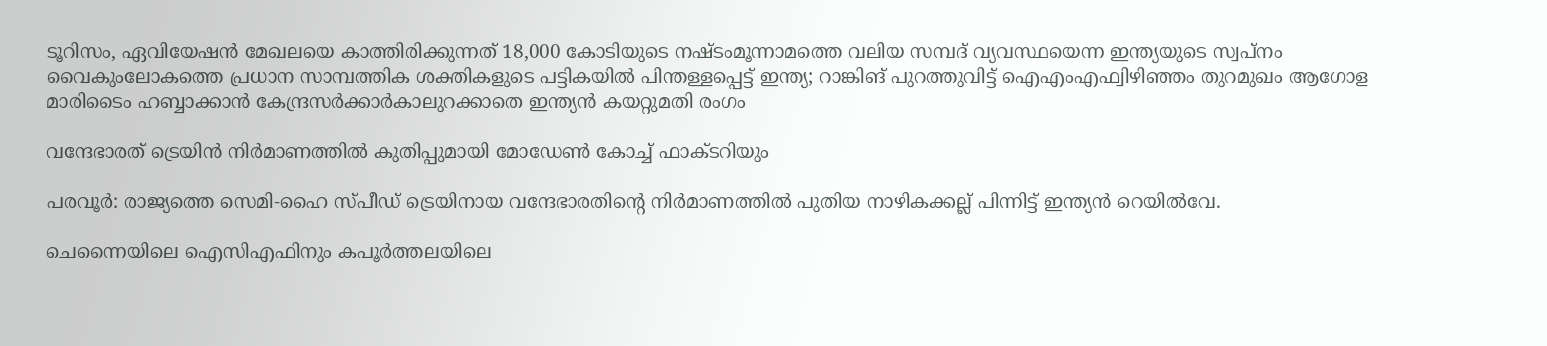ടൂറിസം, ഏവിയേഷന്‍ മേഖലയെ കാത്തിരിക്കുന്നത് 18,000 കോടിയുടെ നഷ്ടംമൂന്നാമത്തെ വലിയ സമ്പദ് വ്യവസ്ഥയെന്ന ഇന്ത്യയുടെ സ്വപ്നം വൈകുംലോകത്തെ പ്രധാന സാമ്പത്തിക ശക്തികളുടെ പട്ടികയിൽ പിന്തള്ളപ്പെട്ട് ഇന്ത്യ; റാങ്കിങ് പുറത്തുവിട്ട് ഐഎംഎഫ്വിഴിഞ്ഞം തുറമുഖം ആഗോള മാരിടൈം ഹബ്ബാക്കാൻ കേന്ദ്രസർക്കാർകാലുറക്കാതെ ഇന്ത്യൻ കയറ്റുമതി രംഗം

വന്ദേഭാരത് ട്രെയിന്‍ നിര്‍മാണത്തില്‍ കുതിപ്പുമായി മോഡേണ്‍ കോച്ച് ഫാക്ടറിയും

പരവൂര്‍: രാജ്യത്തെ സെമി-ഹൈ സ്പീഡ് ട്രെയിനായ വന്ദേഭാരതിന്‍റെ നിര്‍മാണത്തില്‍ പുതിയ നാഴികക്കല്ല് പിന്നിട്ട് ഇന്ത്യന്‍ റെയില്‍വേ.

ചെന്നൈയിലെ ഐസിഎഫിനും കപൂര്‍ത്തലയിലെ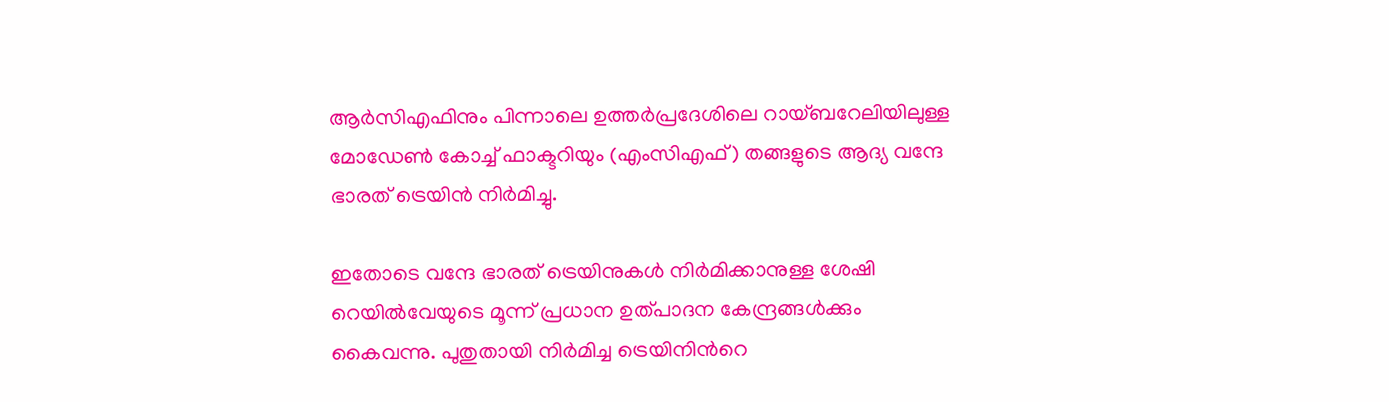ആര്‍സിഎഫിനും പിന്നാലെ ഉത്തര്‍പ്രദേശിലെ റായ്ബറേലിയിലുള്ള മോഡേണ്‍ കോച്ച് ഫാക്ടറിയും (എംസിഎഫ്) തങ്ങളുടെ ആദ്യ വന്ദേ ഭാരത് ട്രെയിന്‍ നിര്‍മിച്ചു.

ഇതോടെ വന്ദേ ഭാരത് ട്രെയിനുകള്‍ നിര്‍മിക്കാനുള്ള ശേഷി റെയില്‍വേയുടെ മൂന്ന് പ്രധാന ഉത്പാദന കേന്ദ്രങ്ങള്‍ക്കും കൈവന്നു. പുതുതായി നിര്‍മിച്ച ട്രെയിനിന്‍റെ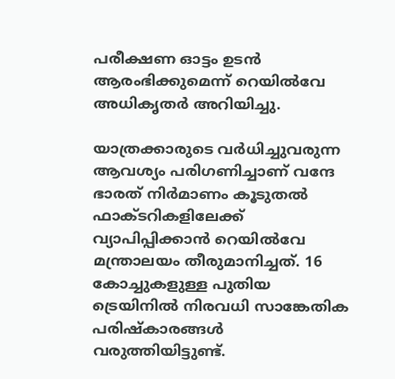പരീക്ഷണ ഓട്ടം ഉടന്‍ ആരംഭിക്കുമെന്ന് റെയില്‍വേ അധികൃതര്‍ അറിയിച്ചു.

യാത്രക്കാരുടെ വര്‍ധിച്ചുവരുന്ന ആവശ്യം പരിഗണിച്ചാണ് വന്ദേ ഭാരത് നിര്‍മാണം കൂടുതല്‍ ഫാക്ടറികളിലേക്ക് വ്യാപിപ്പിക്കാന്‍ റെയില്‍വേ മന്ത്രാലയം തീരുമാനിച്ചത്. 16 കോച്ചുകളുള്ള പുതിയ ട്രെയിനില്‍ നിരവധി സാങ്കേതിക പരിഷ്‌കാരങ്ങള്‍ വരുത്തിയിട്ടുണ്ട്.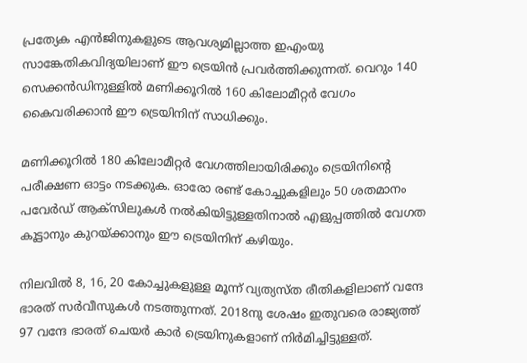പ്രത്യേക എന്‍ജിനുകളുടെ ആവശ്യമില്ലാത്ത ഇഎംയു സാങ്കേതികവിദ്യയിലാണ് ഈ ട്രെയിന്‍ പ്രവര്‍ത്തിക്കുന്നത്. വെറും 140 സെക്കന്‍ഡിനുള്ളില്‍ മണിക്കൂറില്‍ 160 കിലോമീറ്റര്‍ വേഗം കൈവരിക്കാന്‍ ഈ ട്രെയിനിന് സാധിക്കും.

മണിക്കൂറില്‍ 180 കിലോമീറ്റര്‍ വേഗത്തിലായിരിക്കും ട്രെയിനിന്‍റെ പരീക്ഷണ ഓട്ടം നടക്കുക. ഓരോ രണ്ട് കോച്ചുകളിലും 50 ശതമാനം പവേര്‍ഡ് ആക്സിലുകള്‍ നല്‍കിയിട്ടുള്ളതിനാല്‍ എളുപ്പത്തില്‍ വേഗത കൂട്ടാനും കുറയ്ക്കാനും ഈ ട്രെയിനിന് കഴിയും.

നിലവില്‍ 8, 16, 20 കോച്ചുകളുള്ള മൂന്ന് വ്യത്യസ്ത രീതികളിലാണ് വന്ദേ ഭാരത് സര്‍വീസുകള്‍ നടത്തുന്നത്. 2018നു ശേഷം ഇതുവരെ രാജ്യത്ത് 97 വന്ദേ ഭാരത് ചെയര്‍ കാര്‍ ട്രെയിനുകളാണ് നിര്‍മിച്ചിട്ടുള്ളത്.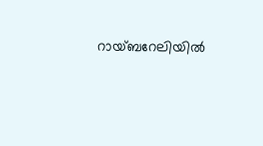റായ്ബറേലിയില്‍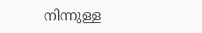നിന്നുള്ള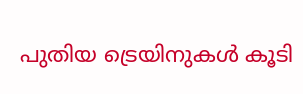പുതിയ ട്രെയിനുകള്‍ കൂടി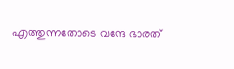എത്തുന്നതോടെ വന്ദേ ഭാരത്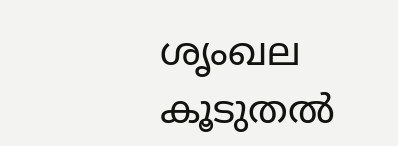ശൃംഖല കൂടുതല്‍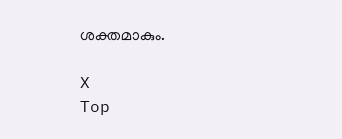ശക്തമാകും.

X
Top